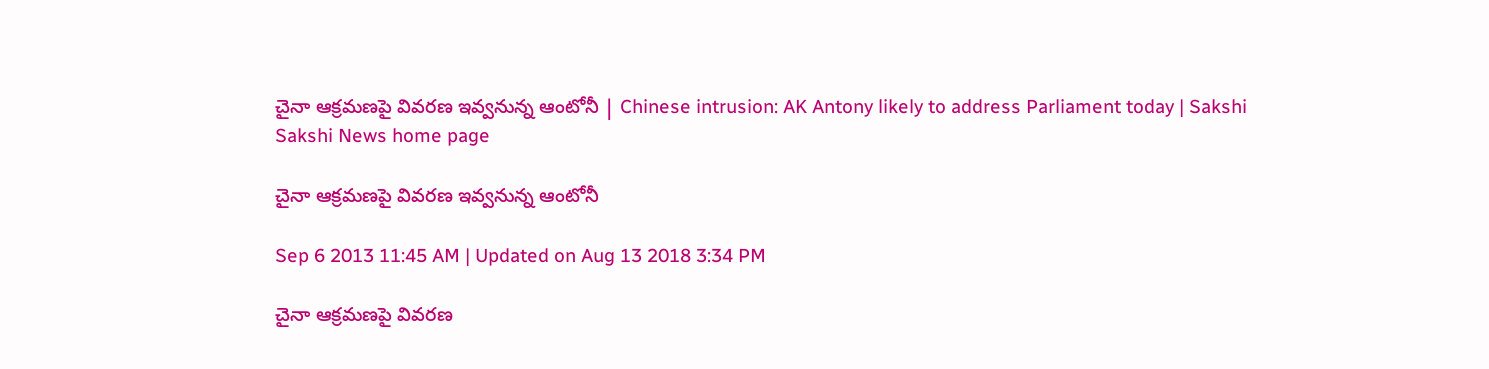చైనా ఆక్రమణపై వివరణ ఇవ్వనున్న ఆంటోనీ | Chinese intrusion: AK Antony likely to address Parliament today | Sakshi
Sakshi News home page

చైనా ఆక్రమణపై వివరణ ఇవ్వనున్న ఆంటోనీ

Sep 6 2013 11:45 AM | Updated on Aug 13 2018 3:34 PM

చైనా ఆక్రమణపై వివరణ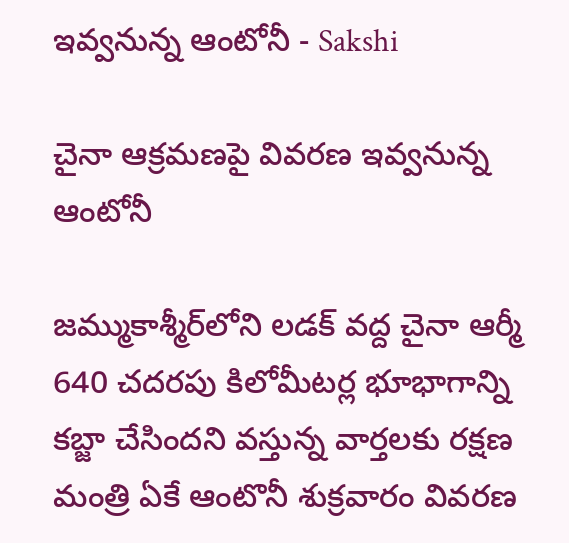ఇవ్వనున్న ఆంటోనీ - Sakshi

చైనా ఆక్రమణపై వివరణ ఇవ్వనున్న ఆంటోనీ

జమ్ముకాశ్మీర్‌లోని లడక్‌ వద్ద చైనా ఆర్మీ 640 చదరపు కిలోమీటర్ల భూభాగాన్ని కబ్జా చేసిందని వస్తున్న వార్తలకు రక్షణ మంత్రి ఏకే ఆంటొనీ శుక్రవారం వివరణ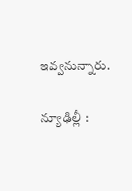ఇవ్వనున్నారు.

న్యూఢిల్లీ :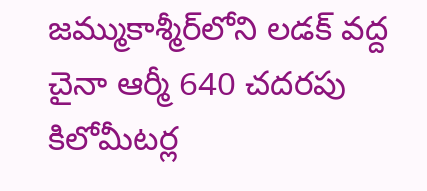జమ్ముకాశ్మీర్‌లోని లడక్‌ వద్ద చైనా ఆర్మీ 640 చదరపు కిలోమీటర్ల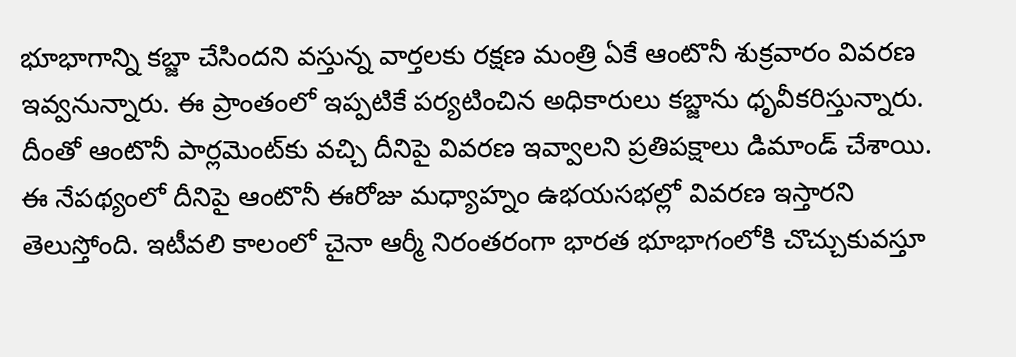భూభాగాన్ని కబ్జా చేసిందని వస్తున్న వార్తలకు రక్షణ మంత్రి ఏకే ఆంటొనీ శుక్రవారం వివరణ ఇవ్వనున్నారు. ఈ ప్రాంతంలో ఇప్పటికే పర్యటించిన అధికారులు కబ్జాను ధృవీకరిస్తున్నారు. దీంతో ఆంటొనీ పార్లమెంట్‌కు వచ్చి దీనిపై వివరణ ఇవ్వాలని ప్రతిపక్షాలు డిమాండ్‌ చేశాయి. ఈ నేపథ్యంలో దీనిపై ఆంటొనీ ఈరోజు మధ్యాహ్నం ఉభయసభల్లో వివరణ ఇస్తారని తెలుస్తోంది. ఇటీవలి కాలంలో చైనా ఆర్మీ నిరంతరంగా భారత భూభాగంలోకి చొచ్చుకువస్తూ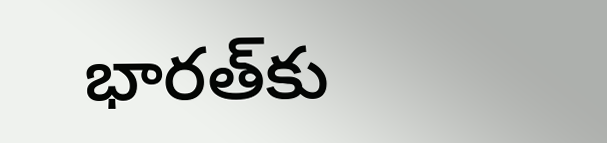భారత్‌కు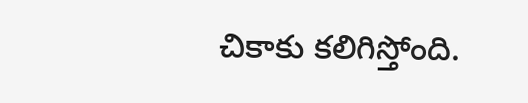చికాకు కలిగిస్తోంది.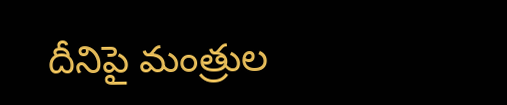దీనిపై మంత్రుల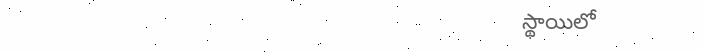స్థాయిలో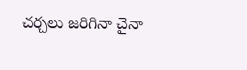చర్చలు జరిగినా చైనా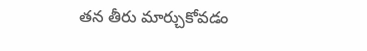తన తీరు మార్చుకోవడం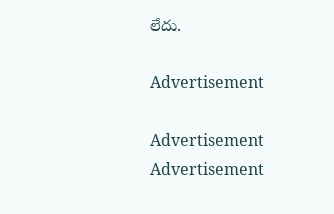లేదు.

Advertisement

Advertisement
Advertisement